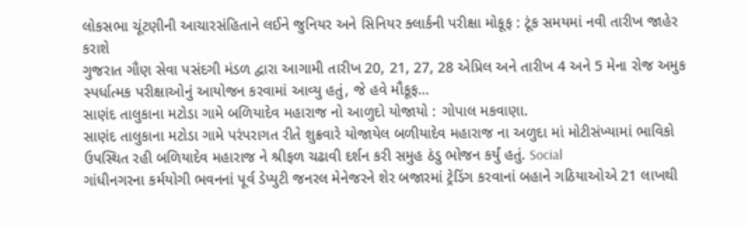લોકસભા ચૂંટણીની આચારસંહિતાને લઈને જુનિયર અને સિનિયર ક્લાર્કની પરીક્ષા મોકૂફ : ટૂંક સમયમાં નવી તારીખ જાહેર કરાશે
ગુજરાત ગૌણ સેવા પસંદગી મંડળ દ્વારા આગામી તારીખ 20, 21, 27, 28 એપ્રિલ અને તારીખ 4 અને 5 મેના રોજ અમુક સ્પર્ધાત્મક પરીક્ષાઓનું આયોજન કરવામાં આવ્યુ હતું, જે હવે મૌકૂફ…
સાણંદ તાલુકાના મટોડા ગામે બળિયાદેવ મહારાજ નો આળુદો યોજાયો : ગોપાલ મકવાણા.
સાણંદ તાલુકાના મટોડા ગામે પરંપરાગત રીતે શુક્રવારે યોજાયેલ બળીયાદેવ મહારાજ ના અળુદા માં મોટીસંખ્યામાં ભાવિકો ઉપસ્થિત રહી બળિયાદેવ મહારાજ ને શ્રીફળ ચઢાવી દર્શન કરી સમુહ ઠંડુ ભોજન કર્યું હતું. Social
ગાંધીનગરના કર્મયોગી ભવનનાં પૂર્વ ડેપ્યુટી જનરલ મેનેજરને શેર બજારમાં ટ્રેડિંગ કરવાનાં બહાને ગઠિયાઓએ 21 લાખથી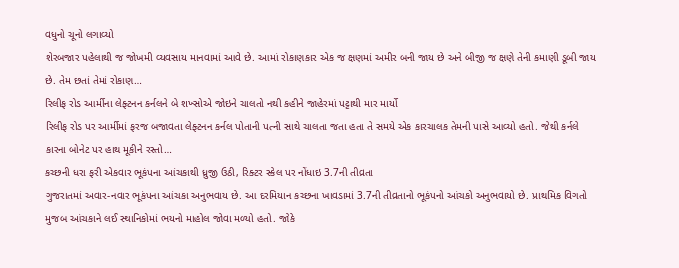વધુનો ચૂનો લગાવ્યો
શેરબજાર પહેલાથી જ જોખમી વ્યવસાય માનવામાં આવે છે. આમાં રોકાણકાર એક જ ક્ષણમાં અમીર બની જાય છે અને બીજી જ ક્ષણે તેની કમાણી ડૂબી જાય છે. તેમ છતાં તેમાં રોકાણ…
રિલીફ રોડ આર્મીના લેફ્ટનન કર્નલને બે શખ્સોએ જોઇને ચાલતો નથી કહીને જાહેરમાં પટ્ટાથી માર માર્યો
રિલીફ રોડ પર આર્મીમાં ફરજ બજાવતા લેફ્ટનન કર્નલ પોતાની પત્ની સાથે ચાલતા જતા હતા તે સમયે એક કારચાલક તેમની પાસે આવ્યો હતો. જેથી કર્નલે કારના બોનેટ પર હાથ મૂકીને રસ્તો…
કચ્છની ધરા ફરી એકવાર ભૂકંપના આંચકાથી ધ્રુજી ઉઠી, રિક્ટર સ્કેલ પર નોંધાઇ 3.7ની તીવ્રતા
ગુજરાતમાં અવાર-નવાર ભૂકંપના આંચકા અનુભવાય છે. આ દરમિયાન કચ્છના ખાવડામાં 3.7ની તીવ્રતાનો ભૂકંપનો આંચકો અનુભવાયો છે. પ્રાથમિક વિગતો મુજબ આંચકાને લઈ સ્થાનિકોમાં ભયનો માહોલ જોવા મળ્યો હતો. જોકે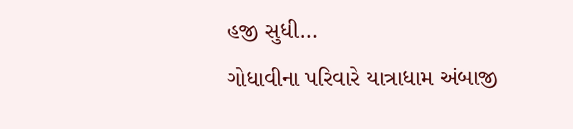હજી સુધી…
ગોધાવીના પરિવારે યાત્રાધામ અંબાજી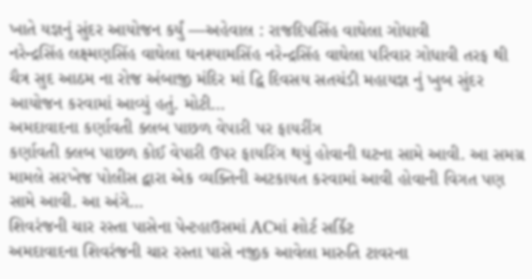ખાતે યજ્ઞનું સુંદર આયોજન કર્યું —અહેવાલ : રાજદિપસિંહ વાઘેલા ગોધાવી
નરેન્દ્રસિંહ લક્ષ્મણસિંહ વાઘેલા ઘનશ્યામસિંહ નરેન્દ્રસિંહ વાઘેલા પરિવાર ગોધાવી તરફ થી ચૈત્ર સુદ આઠમ ના રોજ અંબાજી મંદિર માં દ્વિ દિવસય સતચંડી મહાયજ્ઞ નું ખુબ સુંદર આયોજન કરવામાં આવ્યું હતું. મોટી…
અમદાવાદના કર્ણાવતી ક્લબ પાછળ વેપારી પર ફાયરીંગ
કર્ણાવતી ક્લબ પાછળ કોઈ વેપારી ઉપર ફાયરિંગ થયું હોવાની ઘટના સામે આવી. આ સમગ્ર મામલે સરખેજ પોલીસ દ્વારા એક વ્યક્તિની અટકાયત કરવામાં આવી હોવાની વિગત પણ સામે આવી. આ અંગે…
શિવરંજની ચાર રસ્તા પાસેના પેન્ટહાઉસમાં ACમાં શોર્ટ સર્કિટ
અમદાવાદના શિવરંજની ચાર રસ્તા પાસે નજીક આવેલા મારુતિ ટાવરના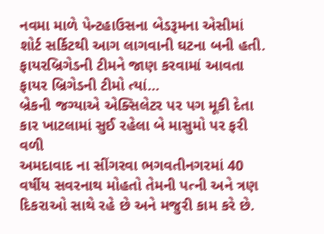નવમા માળે પેન્ટહાઉસના બેડરૂમના એસીમાં શોર્ટ સર્કિટથી આગ લાગવાની ઘટના બની હતી. ફાયરબ્રિગેડની ટીમને જાણ કરવામાં આવતા ફાયર બ્રિગેડની ટીમો ત્યાં…
બ્રેકની જગ્યાએ એક્સિલેટર પર પગ મૂકી દેતા કાર ખાટલામાં સુઈ રહેલા બે માસુમો પર ફરી વળી
અમદાવાદ ના સીંગરવા ભગવતીનગરમાં 40 વર્ષીય સવરનાથ મોહતો તેમની પત્ની અને ત્રણ દિકરાઓ સાથે રહે છે અને મજુરી કામ કરે છે.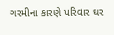ગરમીના કારણે પરિવાર ઘર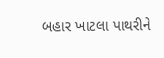બહાર ખાટલા પાથરીને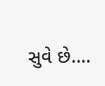સુવે છે.…